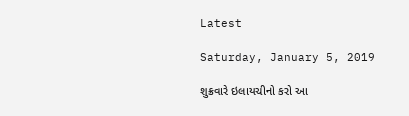Latest

Saturday, January 5, 2019

શુક્રવારે ઇલાયચીનો કરો આ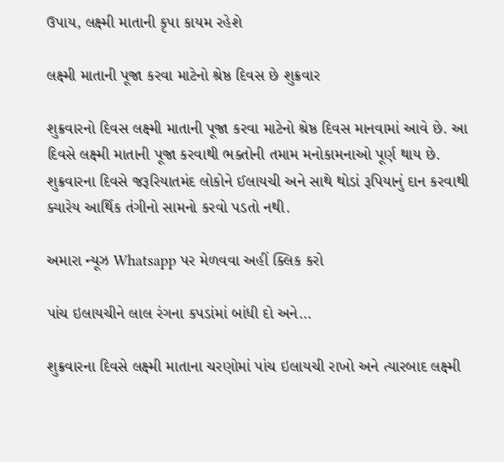ઉપાય, લક્ષ્મી માતાની કૃપા કાયમ રહેશે

લક્ષ્મી માતાની પૂજા કરવા માટેનો શ્રેષ્ઠ દિવસ છે શુક્રવાર

શુક્રવારનો દિવસ લક્ષ્મી માતાની પૂજા કરવા માટેનો શ્રેષ્ઠ દિવસ માનવામાં આવે છે. આ દિવસે લક્ષ્મી માતાની પૂજા કરવાથી ભક્તોની તમામ મનોકામનાઓ પૂર્ણ થાય છે. શુક્રવારના દિવસે જરૂરિયાતમંદ લોકોને ઈલાયચી અને સાથે થોડાં રૂપિયાનું દાન કરવાથી ક્યારેય આર્થિક તંગીનો સામનો કરવો પડતો નથી.

અમારા ન્યૂઝ Whatsapp પર મેળવવા અહીં ક્લિક કરો

પાંચ ઇલાયચીને લાલ રંગના કપડાંમાં બાંધી દો અને…

શુક્રવારના દિવસે લક્ષ્મી માતાના ચરણોમાં પાંચ ઇલાયચી રાખો અને ત્યારબાદ લક્ષ્મી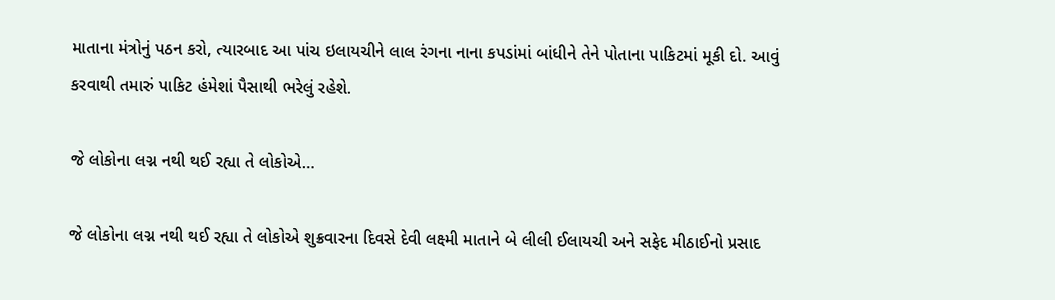માતાના મંત્રોનું પઠન કરો, ત્યારબાદ આ પાંચ ઇલાયચીને લાલ રંગના નાના કપડાંમાં બાંધીને તેને પોતાના પાકિટમાં મૂકી દો. આવું કરવાથી તમારું પાકિટ હંમેશાં પૈસાથી ભરેલું રહેશે.

જે લોકોના લગ્ન નથી થઈ રહ્યા તે લોકોએ…

જે લોકોના લગ્ન નથી થઈ રહ્યા તે લોકોએ શુક્રવારના દિવસે દેવી લક્ષ્મી માતાને બે લીલી ઈલાયચી અને સફેદ મીઠાઈનો પ્રસાદ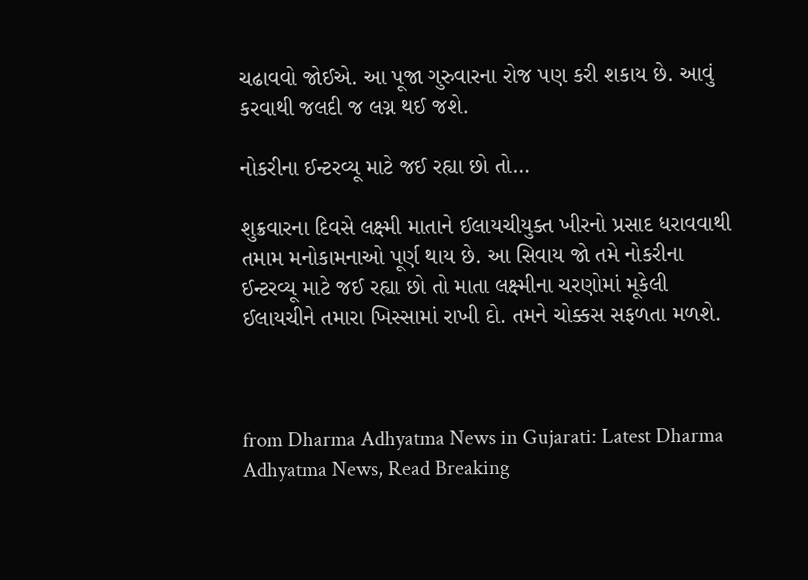ચઢાવવો જોઈએ. આ પૂજા ગુરુવારના રોજ પણ કરી શકાય છે. આવું કરવાથી જલદી જ લગ્ન થઈ જશે.

નોકરીના ઈન્ટરવ્યૂ માટે જઈ રહ્યા છો તો…

શુક્રવારના દિવસે લક્ષ્મી માતાને ઈલાયચીયુક્ત ખીરનો પ્રસાદ ધરાવવાથી તમામ મનોકામનાઓ પૂર્ણ થાય છે. આ સિવાય જો તમે નોકરીના ઈન્ટરવ્યૂ માટે જઈ રહ્યા છો તો માતા લક્ષ્મીના ચરણોમાં મૂકેલી ઈલાયચીને તમારા ખિસ્સામાં રાખી દો. તમને ચોક્કસ સફળતા મળશે.



from Dharma Adhyatma News in Gujarati: Latest Dharma Adhyatma News, Read Breaking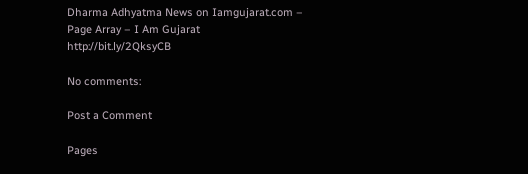Dharma Adhyatma News on Iamgujarat.com – Page Array – I Am Gujarat http://bit.ly/2QksyCB

No comments:

Post a Comment

Pages